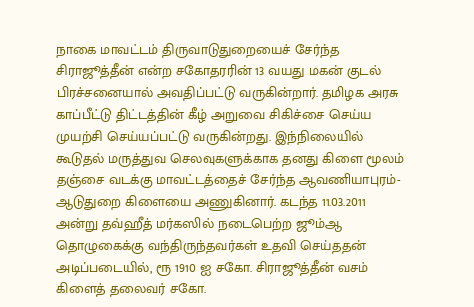நாகை மாவட்டம் திருவாடுதுறையைச் சேர்ந்த சிராஜூத்தீன் என்ற சகோதரரின் 13 வயது மகன் குடல் பிரச்சனையால் அவதிப்பட்டு வருகின்றார். தமிழக அரசு காப்பீட்டு திட்டத்தின் கீழ் அறுவை சிகிச்சை செய்ய முயற்சி செய்யப்பட்டு வருகின்றது. இந்நிலையில் கூடுதல் மருத்துவ செலவுகளுக்காக தனது கிளை மூலம் தஞ்சை வடக்கு மாவட்டத்தைச் சேர்ந்த ஆவணியாபுரம்-ஆடுதுறை கிளையை அணுகினார். கடந்த 11.03.2011 அன்று தவ்ஹீத் மர்கஸில் நடைபெற்ற ஜூம்ஆ தொழுகைக்கு வந்திருந்தவர்கள் உதவி செய்ததன் அடிப்படையில், ரூ 1910 ஐ சகோ. சிராஜூத்தீன் வசம் கிளைத் தலைவர் சகோ.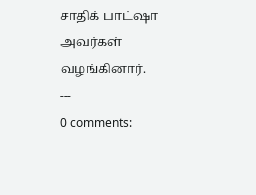சாதிக் பாட்ஷா அவர்கள் வழங்கினார்.
---
0 comments: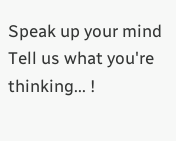Speak up your mind
Tell us what you're thinking... !